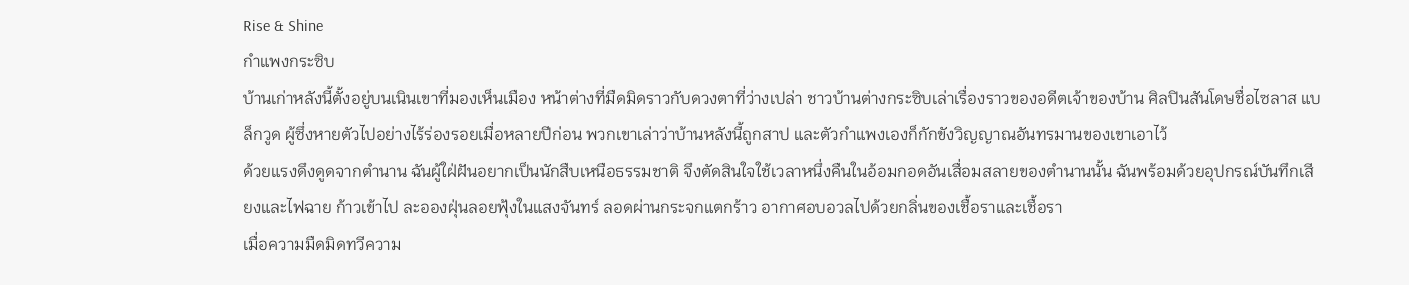Rise & Shine
กำแพงกระซิบ
บ้านเก่าหลังนี้ตั้งอยู่บนเนินเขาที่มองเห็นเมือง หน้าต่างที่มืดมิดราวกับดวงตาที่ว่างเปล่า ชาวบ้านต่างกระซิบเล่าเรื่องราวของอดีตเจ้าของบ้าน ศิลปินสันโดษชื่อไซลาส แบล็กวูด ผู้ซึ่งหายตัวไปอย่างไร้ร่องรอยเมื่อหลายปีก่อน พวกเขาเล่าว่าบ้านหลังนี้ถูกสาป และตัวกำแพงเองก็กักขังวิญญาณอันทรมานของเขาเอาไว้
ด้วยแรงดึงดูดจากตำนาน ฉันผู้ใฝ่ฝันอยากเป็นนักสืบเหนือธรรมชาติ จึงตัดสินใจใช้เวลาหนึ่งคืนในอ้อมกอดอันเสื่อมสลายของตำนานนั้น ฉันพร้อมด้วยอุปกรณ์บันทึกเสียงและไฟฉาย ก้าวเข้าไป ละอองฝุ่นลอยฟุ้งในแสงจันทร์ ลอดผ่านกระจกแตกร้าว อากาศอบอวลไปด้วยกลิ่นของเชื้อราและเชื้อรา
เมื่อความมืดมิดทวีความ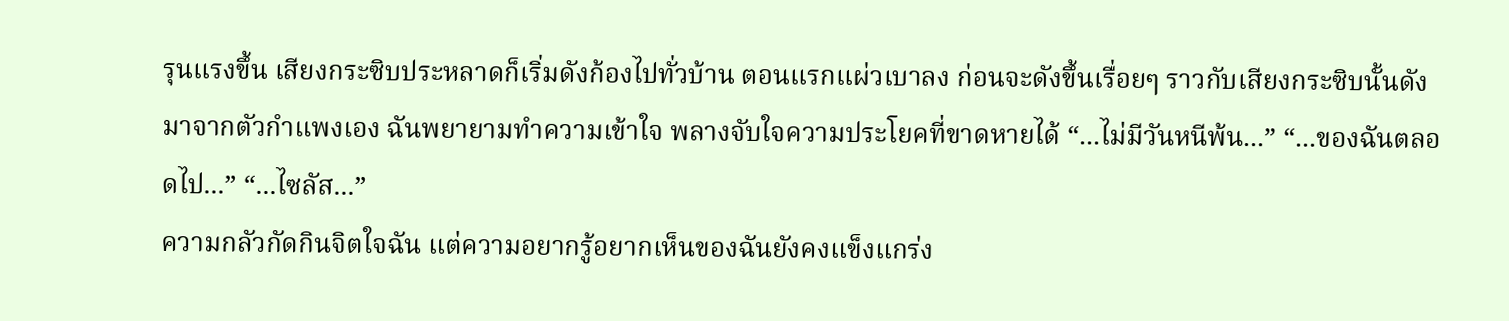รุนแรงขึ้น เสียงกระซิบประหลาดก็เริ่มดังก้องไปทั่วบ้าน ตอนแรกแผ่วเบาลง ก่อนจะดังขึ้นเรื่อยๆ ราวกับเสียงกระซิบนั้นดังมาจากตัวกำแพงเอง ฉันพยายามทำความเข้าใจ พลางจับใจความประโยคที่ขาดหายได้ “...ไม่มีวันหนีพ้น...” “...ของฉันตลอดไป...” “...ไซลัส...”
ความกลัวกัดกินจิตใจฉัน แต่ความอยากรู้อยากเห็นของฉันยังคงแข็งแกร่ง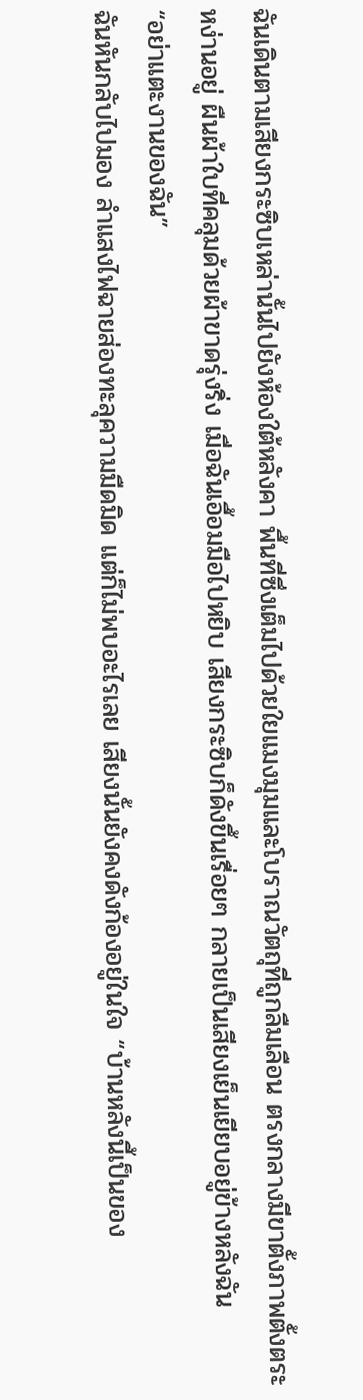ฉันเดินตามเสียงกระซิบเหล่านั้นไปยังห้องใต้หลังคา พื้นที่ซึ่งเต็มไปด้วยใยแมงมุมและโบราณวัตถุที่ถูกลืมเลือน ตรงกลางมีขาตั้งภาพตั้งตระหง่านอยู่ ผืนผ้าใบที่คลุมด้วยผ้าขาดรุ่งริ่ง เมื่อฉันเอื้อมมือไปหยิบ เสียงกระซิบก็ดังขึ้นเรื่อยๆ กลายเป็นเสียงเย็นเยียบอยู่ข้างหลังฉัน
“อย่าแตะงานของฉัน”
ฉันหันกลับไปมอง ลำแสงไฟฉายส่องทะลุความมืดมิด แต่ก็ไม่พบอะไรเลย เสียงนั้นยังคงดังก้องอยู่ในใจ “บ้านหลังนี้เป็นของ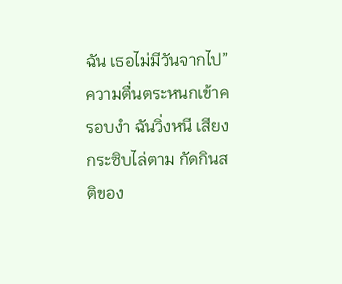ฉัน เธอไม่มีวันจากไป” ความตื่นตระหนกเข้าครอบงำ ฉันวิ่งหนี เสียงกระซิบไล่ตาม กัดกินสติของ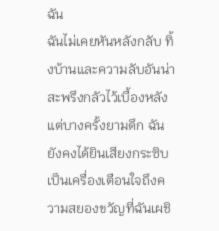ฉัน
ฉันไม่เคยหันหลังกลับ ทิ้งบ้านและความลับอันน่าสะพรึงกลัวไว้เบื้องหลัง แต่บางครั้งยามดึก ฉันยังคงได้ยินเสียงกระซิบ เป็นเครื่องเตือนใจถึงความสยองขวัญที่ฉันเผชิ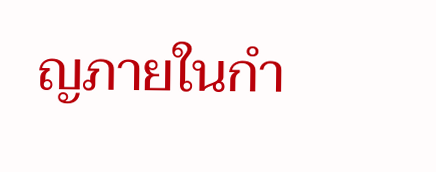ญภายในกำ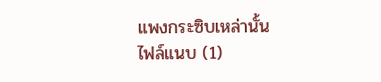แพงกระซิบเหล่านั้น
ไฟล์แนบ (1)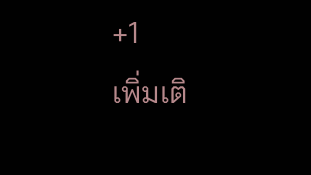+1
เพิ่มเติ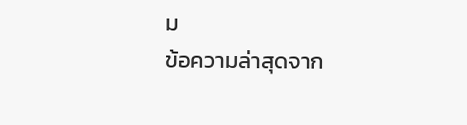ม
ข้อความล่าสุดจาก